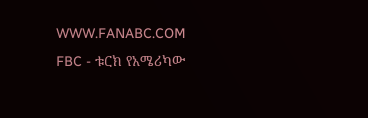WWW.FANABC.COM
FBC - ቱርክ የአሜሪካው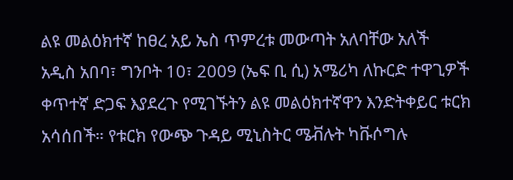ልዩ መልዕክተኛ ከፀረ አይ ኤስ ጥምረቱ መውጣት አለባቸው አለች
አዲስ አበባ፣ ግንቦት 10፣ 2009 (ኤፍ ቢ ሲ) አሜሪካ ለኩርድ ተዋጊዎች ቀጥተኛ ድጋፍ እያደረጉ የሚገኙትን ልዩ መልዕክተኛዋን እንድትቀይር ቱርክ አሳሰበች። የቱርክ የውጭ ጉዳይ ሚኒስትር ሜቭሉት ካቩሶግሉ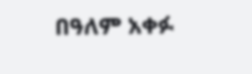በዓለም አቀፉ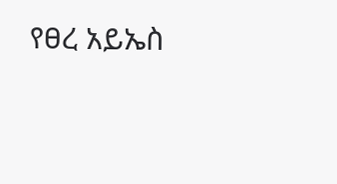የፀረ አይኤስ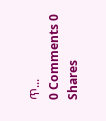ጥ...
0 Comments 0 Shares